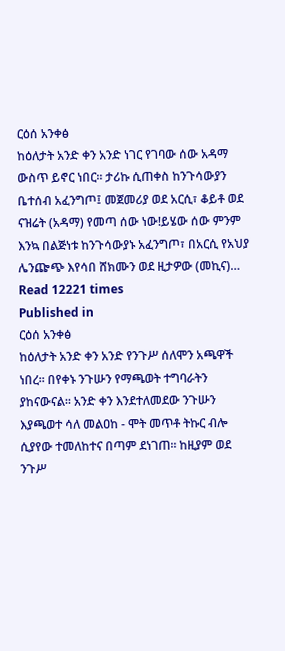ርዕሰ አንቀፅ
ከዕለታት አንድ ቀን አንድ ነገር የገባው ሰው አዳማ ውስጥ ይኖር ነበር፡፡ ታሪኩ ሲጠቀስ ከንጉሳውያን ቤተሰብ አፈንግጦ፤ መጀመሪያ ወደ አርሲ፣ ቆይቶ ወደ ናዝሬት (አዳማ) የመጣ ሰው ነው!ይሄው ሰው ምንም እንኳ በልጅነቱ ከንጉሳውያኑ አፈንግጦ፣ በአርሲ የአህያ ሌንጬጭ እየሳበ ሸክሙን ወደ ዚታዎው (መኪና)…
Read 12221 times
Published in
ርዕሰ አንቀፅ
ከዕለታት አንድ ቀን አንድ የንጉሥ ሰለሞን አጫዋች ነበረ፡፡ በየቀኑ ንጉሡን የማጫወት ተግባራትን ያከናውናል፡፡ አንድ ቀን እንደተለመደው ንጉሡን እያጫወተ ሳለ መልዐከ - ሞት መጥቶ ትኩር ብሎ ሲያየው ተመለከተና በጣም ደነገጠ፡፡ ከዚያም ወደ ንጉሥ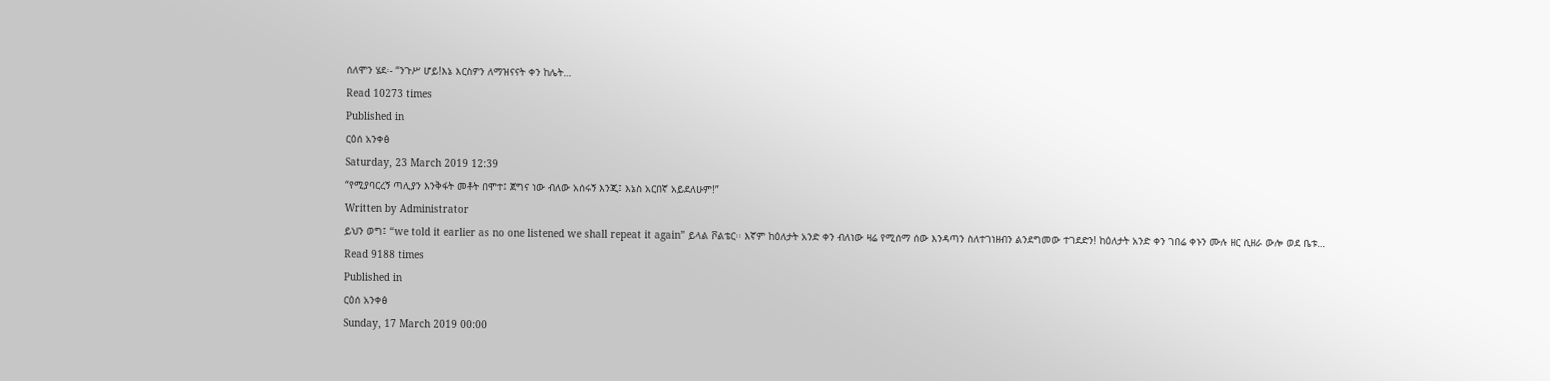ሰለሞን ሄደ፡- “ንጉሥ ሆይ!እኔ እርስዎን ለማዝናናት ቀን ከሌት…
Read 10273 times
Published in
ርዕሰ አንቀፅ
Saturday, 23 March 2019 12:39
“የሚያባርረኝ ጣሊያን እንቅፋት መቶት በሞተ፤ ጀግና ነው ብለው አሰሩኝ እንጂ፤ እኔስ አርበኛ አይደለሁም!”
Written by Administrator
ይህን ወግ፤ “we told it earlier as no one listened we shall repeat it again” ይላል ቮልቴር፡፡ እኛም ከዕለታት አንድ ቀን ብለነው ዛሬ የሚሰማ ሰው እንዳጣን ስለተገነዘብን ልንደግመው ተገደድን! ከዕለታት አንድ ቀን ገበሬ ቀኑን ሙሉ ዘር ሲዘራ ውሎ ወደ ቤቱ…
Read 9188 times
Published in
ርዕሰ አንቀፅ
Sunday, 17 March 2019 00:00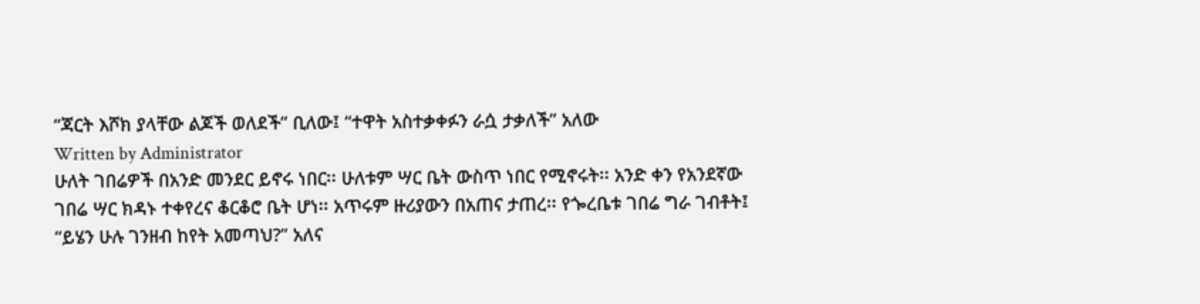“ጃርት እሾክ ያላቸው ልጆች ወለደች” ቢለው፤ “ተዋት አስተቃቀፉን ራሷ ታቃለች” አለው
Written by Administrator
ሁለት ገበሬዎች በአንድ መንደር ይኖሩ ነበር፡፡ ሁለቱም ሣር ቤት ውስጥ ነበር የሚኖሩት፡፡ አንድ ቀን የአንደኛው ገበሬ ሣር ክዳኑ ተቀየረና ቆርቆሮ ቤት ሆነ፡፡ አጥሩም ዙሪያውን በአጠና ታጠረ፡፡ የጐረቤቱ ገበሬ ግራ ገብቶት፤ “ይሄን ሁሉ ገንዘብ ከየት አመጣህ?” አለና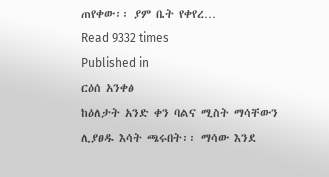ጠየቀው፡፡ ያም ቤት የቀየረ…
Read 9332 times
Published in
ርዕሰ አንቀፅ
ከዕለታት አንድ ቀን ባልና ሚስት ማሳቸውን ሊያፀዱ እሳት ጫሩበት፡፡ ማሳው እንደ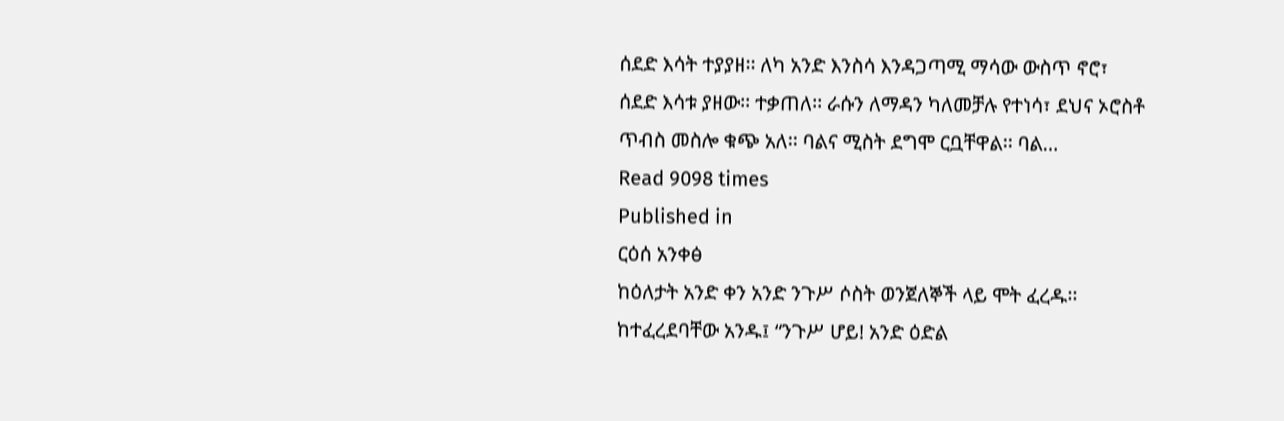ሰደድ እሳት ተያያዘ፡፡ ለካ አንድ እንስሳ እንዳጋጣሚ ማሳው ውስጥ ኖሮ፣ ሰደድ እሳቱ ያዘው፡፡ ተቃጠለ፡፡ ራሱን ለማዳን ካለመቻሉ የተነሳ፣ ደህና ኦሮስቶ ጥብስ መስሎ ቁጭ አለ፡፡ ባልና ሚስት ደግሞ ርቧቸዋል፡፡ ባል…
Read 9098 times
Published in
ርዕሰ አንቀፅ
ከዕለታት አንድ ቀን አንድ ንጉሥ ሶስት ወንጀለኞች ላይ ሞት ፈረዱ፡፡ ከተፈረደባቸው አንዱ፤ “ንጉሥ ሆይ! አንድ ዕድል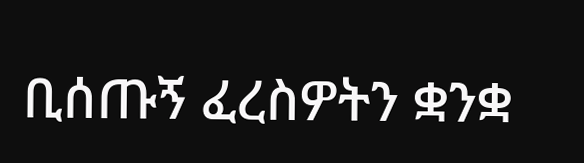ቢሰጡኝ ፈረስዎትን ቋንቋ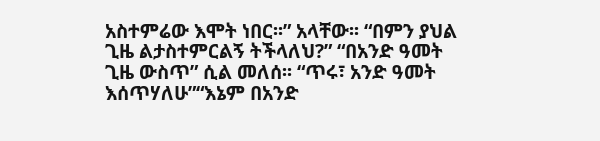አስተምሬው እሞት ነበር፡፡” አላቸው፡፡ “በምን ያህል ጊዜ ልታስተምርልኝ ትችላለህ?” “በአንድ ዓመት ጊዜ ውስጥ” ሲል መለሰ፡፡ “ጥሩ፣ አንድ ዓመት እሰጥሃለሁ”“እኔም በአንድ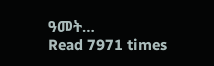ዓመት…
Read 7971 times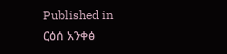Published in
ርዕሰ አንቀፅ